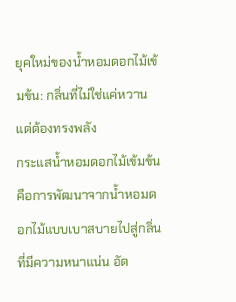ยุคใหม่ของน้ำหอมดอกไม้เข้มข้น: กลิ่นที่ไม่ใช่แค่หวานแต่ต้องทรงพลัง
กระแสน้ำหอมดอกไม้เข้มข้นคือการพัฒนาจากน้ำหอมดอกไม้แบบเบาสบายไปสู่กลิ่นที่มีความหนาแน่น อัด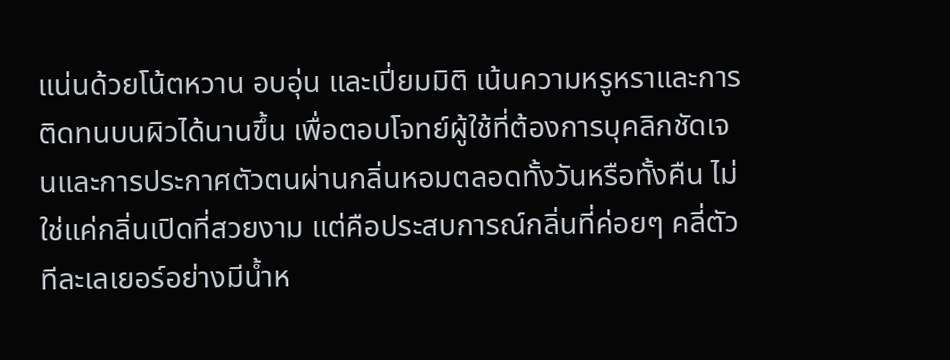แน่นด้วยโน้ตหวาน อบอุ่น และเปี่ยมมิติ เน้นความหรูหราและการติดทนบนผิวได้นานขึ้น เพื่อตอบโจทย์ผู้ใช้ที่ต้องการบุคลิกชัดเจนและการประกาศตัวตนผ่านกลิ่นหอมตลอดทั้งวันหรือทั้งคืน ไม่ใช่แค่กลิ่นเปิดที่สวยงาม แต่คือประสบการณ์กลิ่นที่ค่อยๆ คลี่ตัวทีละเลเยอร์อย่างมีน้ำห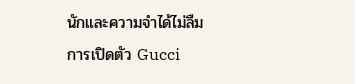นักและความจำได้ไม่ลืม
การเปิดตัว Gucci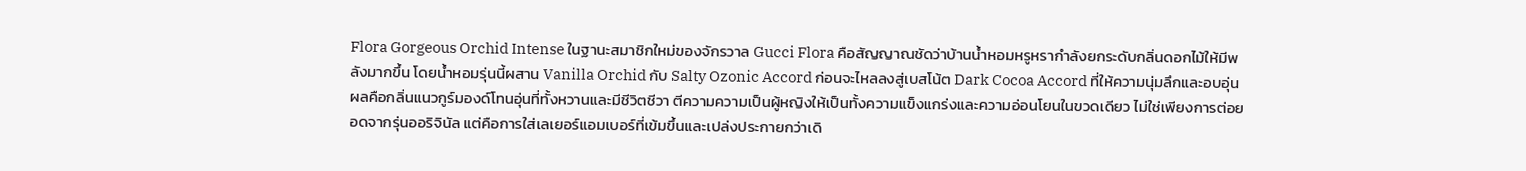Flora Gorgeous Orchid Intense ในฐานะสมาชิกใหม่ของจักรวาล Gucci Flora คือสัญญาณชัดว่าบ้านน้ำหอมหรูหรากำลังยกระดับกลิ่นดอกไม้ให้มีพลังมากขึ้น โดยน้ำหอมรุ่นนี้ผสาน Vanilla Orchid กับ Salty Ozonic Accord ก่อนจะไหลลงสู่เบสโน้ต Dark Cocoa Accord ที่ให้ความนุ่มลึกและอบอุ่น ผลคือกลิ่นแนวกูร์มองด์โทนอุ่นที่ทั้งหวานและมีชีวิตชีวา ตีความความเป็นผู้หญิงให้เป็นทั้งความแข็งแกร่งและความอ่อนโยนในขวดเดียว ไม่ใช่เพียงการต่อยอดจากรุ่นออริจินัล แต่คือการใส่เลเยอร์แอมเบอร์ที่เข้มขึ้นและเปล่งประกายกว่าเดิ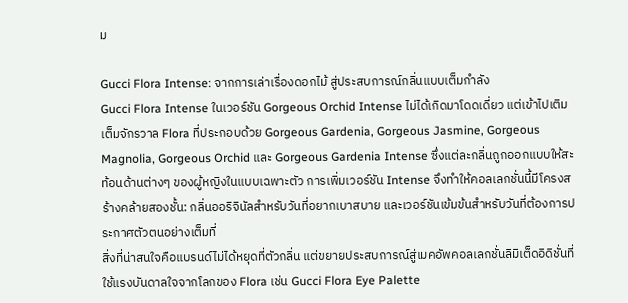ม

Gucci Flora Intense: จากการเล่าเรื่องดอกไม้ สู่ประสบการณ์กลิ่นแบบเต็มกำลัง
Gucci Flora Intense ในเวอร์ชัน Gorgeous Orchid Intense ไม่ได้เกิดมาโดดเดี่ยว แต่เข้าไปเติมเต็มจักรวาล Flora ที่ประกอบด้วย Gorgeous Gardenia, Gorgeous Jasmine, Gorgeous Magnolia, Gorgeous Orchid และ Gorgeous Gardenia Intense ซึ่งแต่ละกลิ่นถูกออกแบบให้สะท้อนด้านต่างๆ ของผู้หญิงในแบบเฉพาะตัว การเพิ่มเวอร์ชัน Intense จึงทำให้คอลเลกชั่นนี้มีโครงสร้างคล้ายสองชั้น: กลิ่นออริจินัลสำหรับวันที่อยากเบาสบาย และเวอร์ชันเข้มข้นสำหรับวันที่ต้องการประกาศตัวตนอย่างเต็มที่
สิ่งที่น่าสนใจคือแบรนด์ไม่ได้หยุดที่ตัวกลิ่น แต่ขยายประสบการณ์สู่เมคอัพคอลเลกชั่นลิมิเต็ดอิดิชั่นที่ใช้แรงบันดาลใจจากโลกของ Flora เช่น Gucci Flora Eye Palette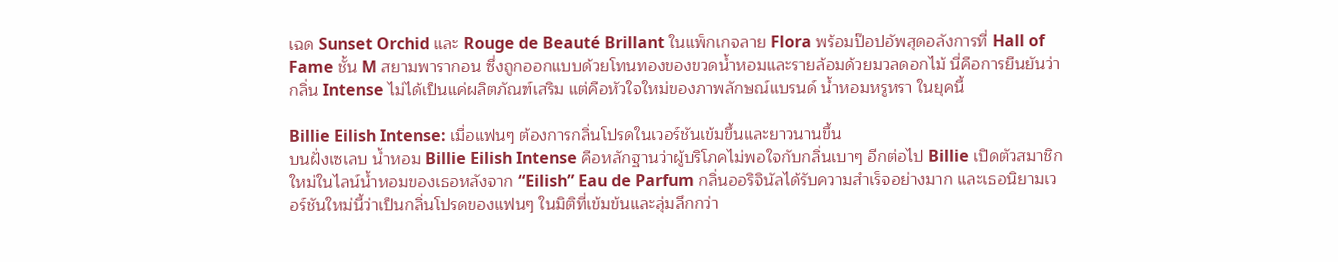เฉด Sunset Orchid และ Rouge de Beauté Brillant ในแพ็กเกจลาย Flora พร้อมป๊อปอัพสุดอลังการที่ Hall of Fame ชั้น M สยามพารากอน ซึ่งถูกออกแบบด้วยโทนทองของขวดน้ำหอมและรายล้อมด้วยมวลดอกไม้ นี่คือการยืนยันว่ากลิ่น Intense ไม่ได้เป็นแค่ผลิตภัณฑ์เสริม แต่คือหัวใจใหม่ของภาพลักษณ์แบรนด์ น้ำหอมหรูหรา ในยุคนี้

Billie Eilish Intense: เมื่อแฟนๆ ต้องการกลิ่นโปรดในเวอร์ชันเข้มขึ้นและยาวนานขึ้น
บนฝั่งเซเลบ น้ำหอม Billie Eilish Intense คือหลักฐานว่าผู้บริโภคไม่พอใจกับกลิ่นเบาๆ อีกต่อไป Billie เปิดตัวสมาชิกใหม่ในไลน์น้ำหอมของเธอหลังจาก “Eilish” Eau de Parfum กลิ่นออริจินัลได้รับความสำเร็จอย่างมาก และเธอนิยามเวอร์ชันใหม่นี้ว่าเป็นกลิ่นโปรดของแฟนๆ ในมิติที่เข้มข้นและลุ่มลึกกว่า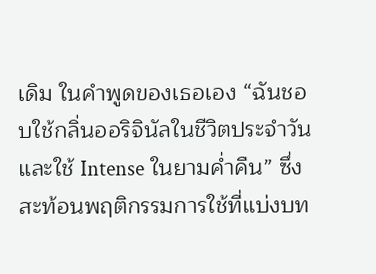เดิม ในคำพูดของเธอเอง “ฉันชอบใช้กลิ่นออริจินัลในชีวิตประจำวัน และใช้ Intense ในยามค่ำคืน” ซึ่งสะท้อนพฤติกรรมการใช้ที่แบ่งบท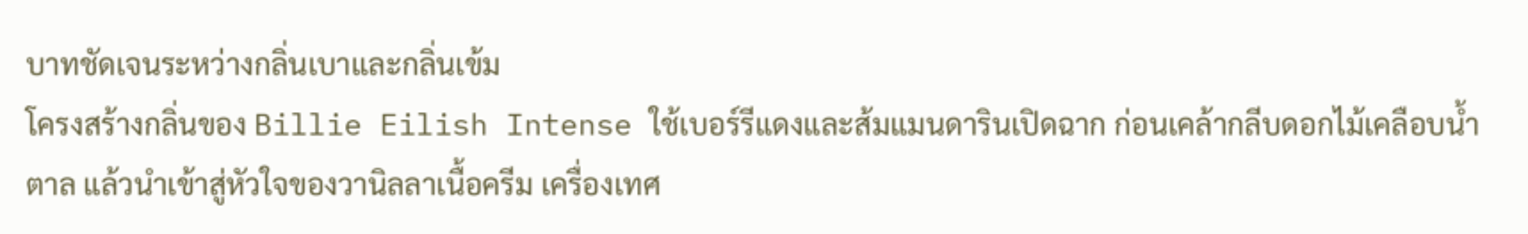บาทชัดเจนระหว่างกลิ่นเบาและกลิ่นเข้ม
โครงสร้างกลิ่นของ Billie Eilish Intense ใช้เบอร์รีแดงและส้มแมนดารินเปิดฉาก ก่อนเคล้ากลีบดอกไม้เคลือบน้ำตาล แล้วนำเข้าสู่หัวใจของวานิลลาเนื้อครีม เครื่องเทศ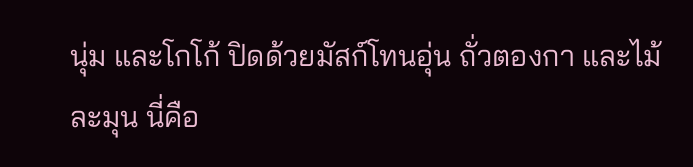นุ่ม และโกโก้ ปิดด้วยมัสก์โทนอุ่น ถั่วตองกา และไม้ละมุน นี่คือ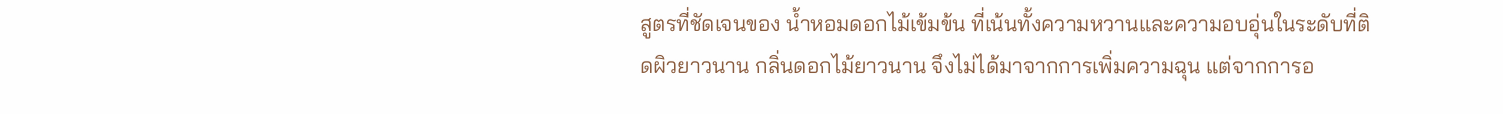สูตรที่ชัดเจนของ น้ำหอมดอกไม้เข้มข้น ที่เน้นทั้งความหวานและความอบอุ่นในระดับที่ติดผิวยาวนาน กลิ่นดอกไม้ยาวนาน จึงไม่ได้มาจากการเพิ่มความฉุน แต่จากการอ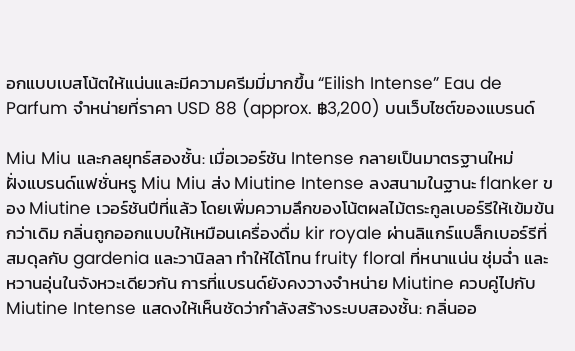อกแบบเบสโน้ตให้แน่นและมีความครีมมี่มากขึ้น “Eilish Intense” Eau de Parfum จำหน่ายที่ราคา USD 88 (approx. ฿3,200) บนเว็บไซต์ของแบรนด์

Miu Miu และกลยุทธ์สองชั้น: เมื่อเวอร์ชัน Intense กลายเป็นมาตรฐานใหม่
ฝั่งแบรนด์แฟชั่นหรู Miu Miu ส่ง Miutine Intense ลงสนามในฐานะ flanker ของ Miutine เวอร์ชันปีที่แล้ว โดยเพิ่มความลึกของโน้ตผลไม้ตระกูลเบอร์รีให้เข้มข้นกว่าเดิม กลิ่นถูกออกแบบให้เหมือนเครื่องดื่ม kir royale ผ่านลิแกร์แบล็กเบอร์รีที่สมดุลกับ gardenia และวานิลลา ทำให้ได้โทน fruity floral ที่หนาแน่น ชุ่มฉ่ำ และหวานอุ่นในจังหวะเดียวกัน การที่แบรนด์ยังคงวางจำหน่าย Miutine ควบคู่ไปกับ Miutine Intense แสดงให้เห็นชัดว่ากำลังสร้างระบบสองชั้น: กลิ่นออ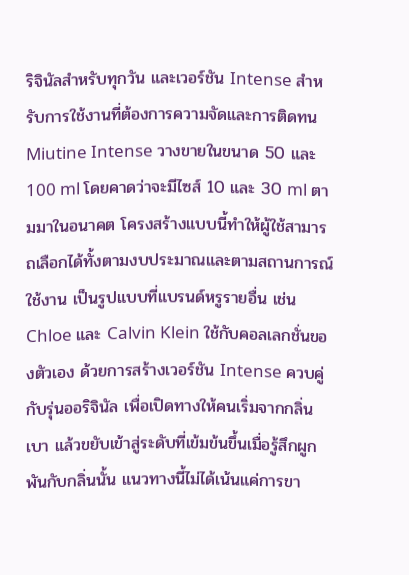ริจินัลสำหรับทุกวัน และเวอร์ชัน Intense สำหรับการใช้งานที่ต้องการความจัดและการติดทน
Miutine Intense วางขายในขนาด 50 และ 100 ml โดยคาดว่าจะมีไซส์ 10 และ 30 ml ตามมาในอนาคต โครงสร้างแบบนี้ทำให้ผู้ใช้สามารถเลือกได้ทั้งตามงบประมาณและตามสถานการณ์ใช้งาน เป็นรูปแบบที่แบรนด์หรูรายอื่น เช่น Chloe และ Calvin Klein ใช้กับคอลเลกชั่นของตัวเอง ด้วยการสร้างเวอร์ชัน Intense ควบคู่กับรุ่นออริจินัล เพื่อเปิดทางให้คนเริ่มจากกลิ่นเบา แล้วขยับเข้าสู่ระดับที่เข้มข้นขึ้นเมื่อรู้สึกผูกพันกับกลิ่นนั้น แนวทางนี้ไม่ได้เน้นแค่การขา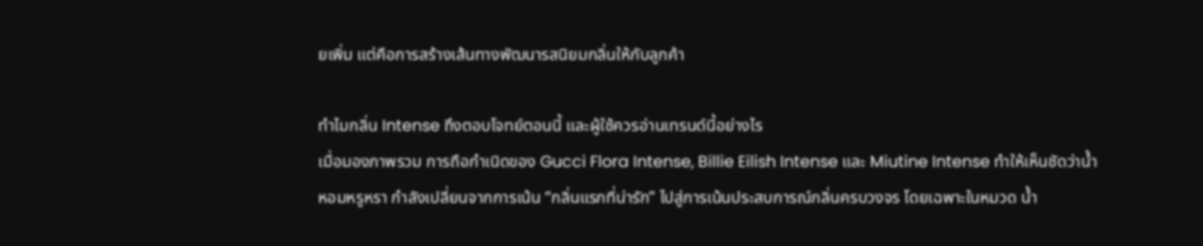ยเพิ่ม แต่คือการสร้างเส้นทางพัฒนารสนิยมกลิ่นให้กับลูกค้า

ทำไมกลิ่น Intense ถึงตอบโจทย์ตอนนี้ และผู้ใช้ควรอ่านเทรนด์นี้อย่างไร
เมื่อมองภาพรวม การถือกำเนิดของ Gucci Flora Intense, Billie Eilish Intense และ Miutine Intense ทำให้เห็นชัดว่าน้ำหอมหรูหรา กำลังเปลี่ยนจากการเน้น “กลิ่นแรกที่น่ารัก” ไปสู่การเน้นประสบการณ์กลิ่นครบวงจร โดยเฉพาะในหมวด น้ำ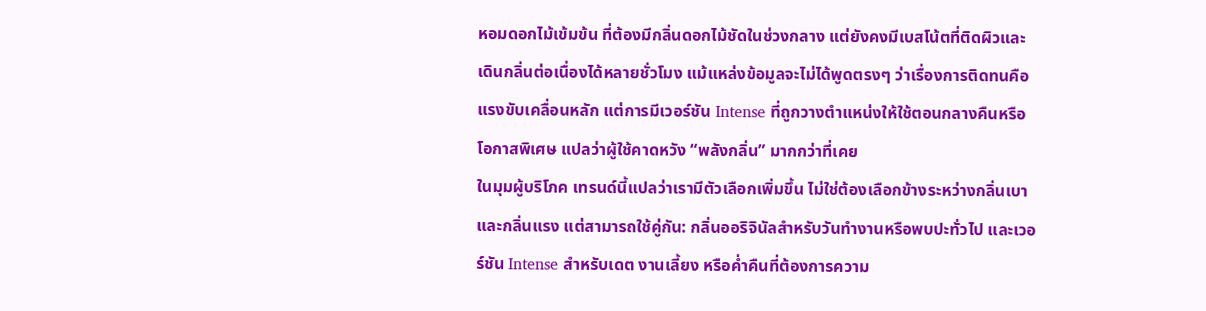หอมดอกไม้เข้มข้น ที่ต้องมีกลิ่นดอกไม้ชัดในช่วงกลาง แต่ยังคงมีเบสโน้ตที่ติดผิวและเดินกลิ่นต่อเนื่องได้หลายชั่วโมง แม้แหล่งข้อมูลจะไม่ได้พูดตรงๆ ว่าเรื่องการติดทนคือแรงขับเคลื่อนหลัก แต่การมีเวอร์ชัน Intense ที่ถูกวางตำแหน่งให้ใช้ตอนกลางคืนหรือโอกาสพิเศษ แปลว่าผู้ใช้คาดหวัง “พลังกลิ่น” มากกว่าที่เคย
ในมุมผู้บริโภค เทรนด์นี้แปลว่าเรามีตัวเลือกเพิ่มขึ้น ไม่ใช่ต้องเลือกข้างระหว่างกลิ่นเบาและกลิ่นแรง แต่สามารถใช้คู่กัน: กลิ่นออริจินัลสำหรับวันทำงานหรือพบปะทั่วไป และเวอร์ชัน Intense สำหรับเดต งานเลี้ยง หรือค่ำคืนที่ต้องการความ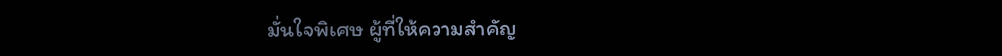มั่นใจพิเศษ ผู้ที่ให้ความสำคัญ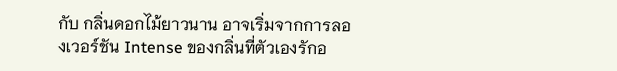กับ กลิ่นดอกไม้ยาวนาน อาจเริ่มจากการลองเวอร์ชัน Intense ของกลิ่นที่ตัวเองรักอ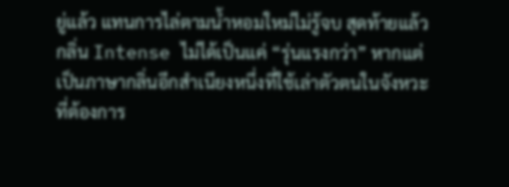ยู่แล้ว แทนการไล่ตามน้ำหอมใหม่ไม่รู้จบ สุดท้ายแล้ว กลิ่น Intense ไม่ได้เป็นแค่ “รุ่นแรงกว่า” หากแต่เป็นภาษากลิ่นอีกสำเนียงหนึ่งที่ใช้เล่าตัวตนในจังหวะที่ต้องการ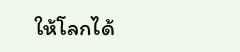ให้โลกได้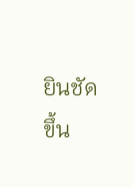ยินชัดขึ้น